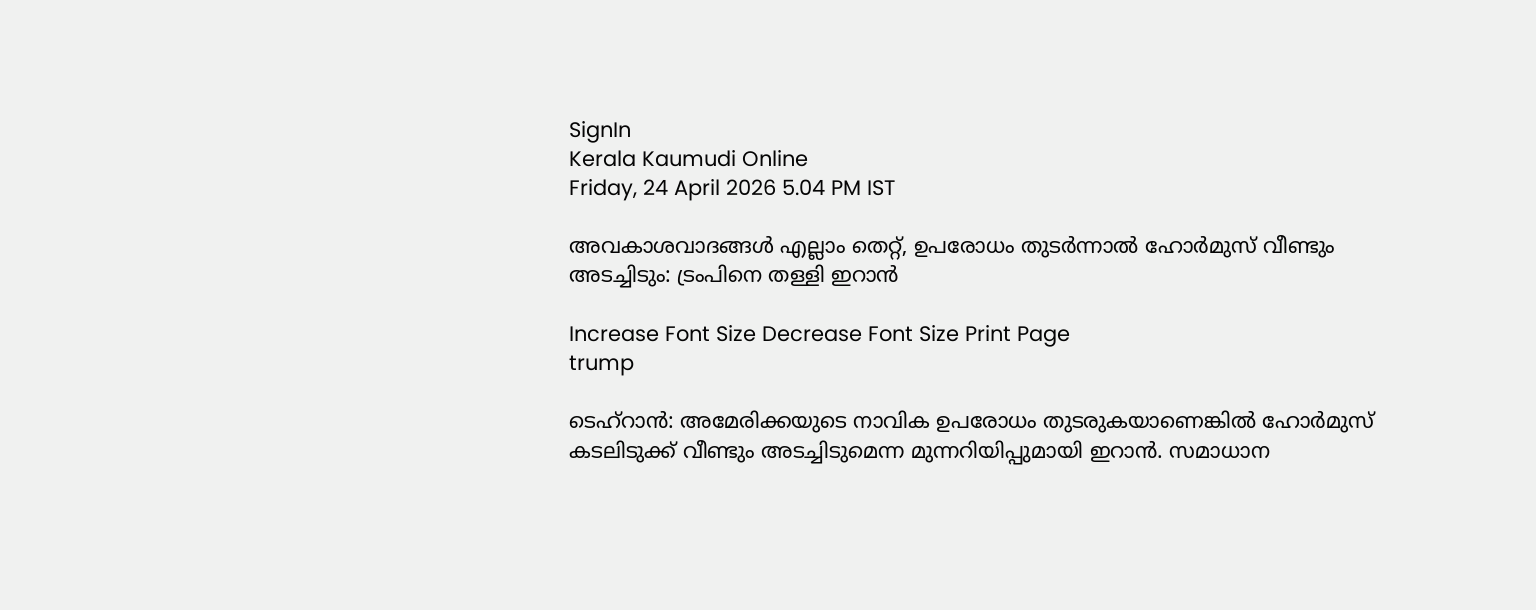SignIn
Kerala Kaumudi Online
Friday, 24 April 2026 5.04 PM IST

അവകാശവാദങ്ങൾ എല്ലാം തെറ്റ്, ഉപരോധം തുടർന്നാൽ ഹോർമുസ് വീണ്ടും അടച്ചിടും: ട്രംപിനെ തള്ളി ഇറാൻ

Increase Font Size Decrease Font Size Print Page
trump

ടെഹ്റാൻ: അമേരിക്കയുടെ നാവിക ഉപരോധം തുടരുകയാണെങ്കിൽ ഹോർമുസ് കടലിടുക്ക് വീണ്ടും അടച്ചിടുമെന്ന മുന്നറിയിപ്പുമായി ഇറാൻ. സമാധാന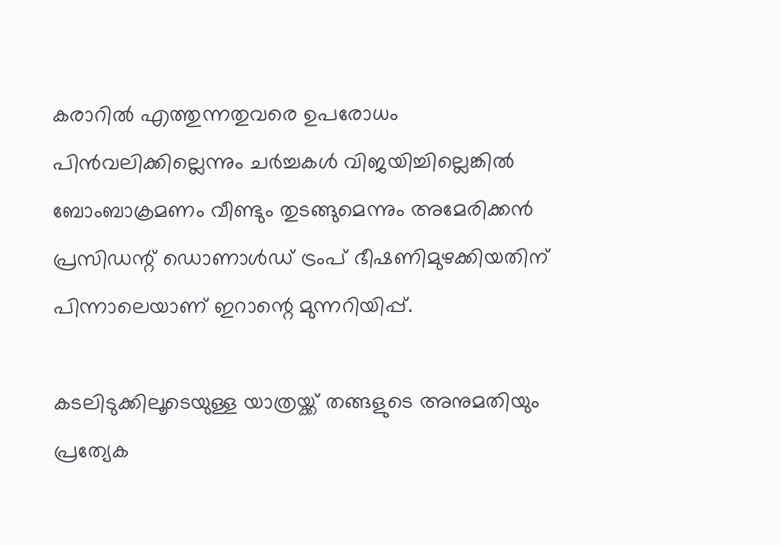കരാറിൽ എത്തുന്നതുവരെ ഉപരോധം പിൻവലിക്കില്ലെന്നും ചർച്ചകൾ വിജയിച്ചില്ലെങ്കിൽ ബോംബാക്രമണം വീണ്ടും തുടങ്ങുമെന്നും അമേരിക്കൻ പ്രസിഡന്റ് ഡൊണാൾഡ് ട്രംപ് ഭീഷണിമുഴക്കിയതിന് പിന്നാലെയാണ് ഇറാന്റെ മുന്നറിയിപ്പ്.

കടലിടുക്കിലൂടെയുള്ള യാത്രയ്ക്ക് തങ്ങളുടെ അനുമതിയും പ്രത്യേക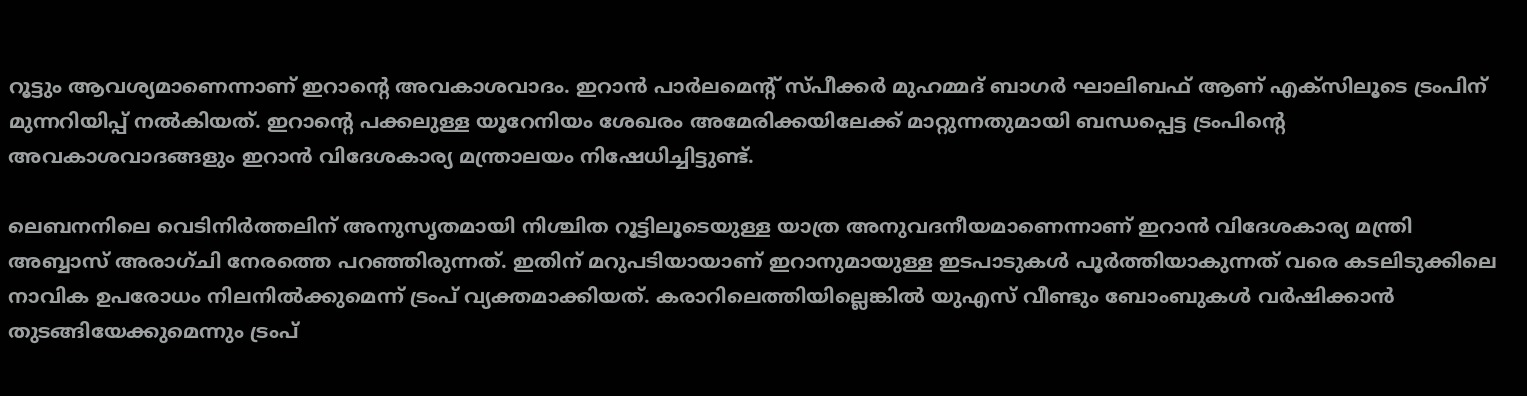റൂട്ടും ആവശ്യമാണെന്നാണ് ഇറാന്റെ അവകാശവാദം. ഇറാൻ പാർലമെന്റ് സ്പീക്കർ മുഹമ്മദ് ബാഗർ ഘാലിബഫ് ആണ് എക്സിലൂടെ ട്രംപിന് മുന്നറിയിപ്പ് നൽകിയത്. ഇറാന്റെ പക്കലുള്ള യൂറേനിയം ശേഖരം അമേരിക്കയിലേക്ക് മാറ്റുന്നതുമായി ബന്ധപ്പെട്ട ട്രംപിന്റെ അവകാശവാദങ്ങളും ഇറാൻ വിദേശകാര്യ മന്ത്രാലയം നിഷേധിച്ചിട്ടുണ്ട്.

ലെബനനിലെ വെടിനിർത്തലിന് അനുസൃതമായി നിശ്ചിത റൂട്ടിലൂടെയുള്ള യാത്ര അനുവദനീയമാണെന്നാണ് ഇറാൻ വിദേശകാര്യ മന്ത്രി അബ്ബാസ് അരാഗ്ചി നേരത്തെ പറഞ്ഞിരുന്നത്. ഇതിന് മറുപടിയായാണ് ഇറാനുമായുള്ള ഇടപാടുകൾ പൂർത്തിയാകുന്നത് വരെ കടലിടുക്കിലെ നാവിക ഉപരോധം നിലനിൽക്കുമെന്ന് ട്രംപ് വ്യക്തമാക്കിയത്. കരാറിലെത്തിയില്ലെങ്കിൽ യുഎസ് വീണ്ടും ബോംബുകൾ വർഷിക്കാൻ തുടങ്ങിയേക്കുമെന്നും ട്രംപ്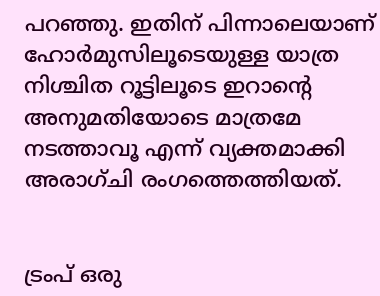പറഞ്ഞു. ഇതിന് പിന്നാലെയാണ് ഹോർമുസിലൂടെയുള്ള യാത്ര നിശ്ചിത റൂട്ടിലൂടെ ഇറാന്റെ അനുമതിയോടെ മാത്രമേ നടത്താവൂ എന്ന് വ്യക്തമാക്കി അരാഗ്ചി രംഗത്തെത്തിയത്.


ട്രംപ് ഒരു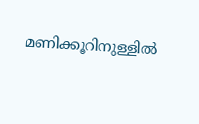മണിക്കൂറിനുള്ളിൽ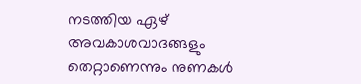നടത്തിയ ഏഴ് അവകാശവാദങ്ങളും തെറ്റാണെന്നും നുണകൾ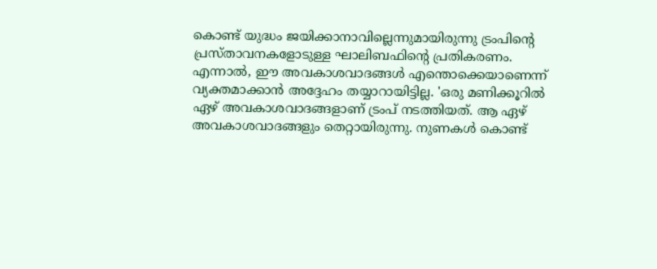കൊണ്ട് യുദ്ധം ജയിക്കാനാവില്ലെന്നുമായിരുന്നു ട്രംപിന്റെ പ്രസ്താവനകളോടുള്ള ഘാലിബഫിന്റെ പ്രതികരണം. എന്നാൽ, ഈ അവകാശവാദങ്ങൾ എന്തൊക്കെയാണെന്ന് വ്യക്തമാക്കാൻ അദ്ദേഹം തയ്യാറായിട്ടില്ല. 'ഒരു മണിക്കൂറിൽ ഏഴ് അവകാശവാദങ്ങളാണ് ട്രംപ് നടത്തിയത്. ആ ഏഴ് അവകാശവാദങ്ങളും തെറ്റായിരുന്നു. നുണകൾ കൊണ്ട്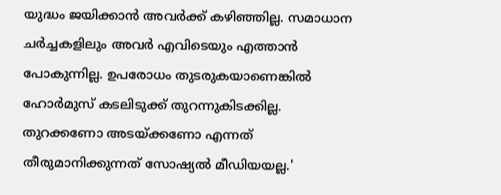യുദ്ധം ജയിക്കാൻ അവർക്ക് കഴിഞ്ഞില്ല. സമാധാന ചർച്ചകളിലും അവർ എവിടെയും എത്താൻ പോകുന്നില്ല. ഉപരോധം തുടരുകയാണെങ്കിൽ ഹോർമുസ് കടലിടുക്ക് തുറന്നുകിടക്കില്ല. തുറക്കണോ അടയ്ക്കണോ എന്നത് തീരുമാനിക്കുന്നത് സോഷ്യൽ മീഡിയയല്ല.'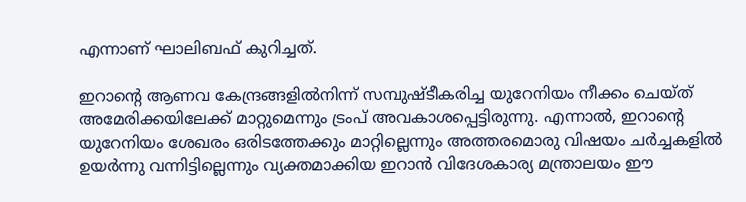എന്നാണ് ഘാലിബഫ് കുറിച്ചത്.

ഇറാന്റെ ആണവ കേന്ദ്രങ്ങളിൽനിന്ന് സമ്പുഷ്ടീകരിച്ച യുറേനിയം നീക്കം ചെയ്ത് അമേരിക്കയിലേക്ക് മാറ്റുമെന്നും ട്രംപ് അവകാശപ്പെട്ടിരുന്നു. എന്നാൽ, ഇറാന്റെ യുറേനിയം ശേഖരം ഒരിടത്തേക്കും മാറ്റില്ലെന്നും അത്തരമൊരു വിഷയം ചർച്ചകളിൽ ഉയർന്നു വന്നിട്ടില്ലെന്നും വ്യക്തമാക്കിയ ഇറാൻ വിദേശകാര്യ മന്ത്രാലയം ഈ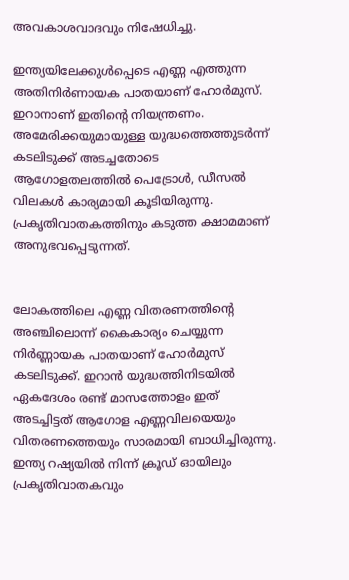അവകാശവാദവും നിഷേധിച്ചു.

ഇന്ത്യയിലേക്കുൾപ്പെടെ എണ്ണ എത്തുന്ന അതിനിർണായക പാതയാണ് ഹോർമുസ്. ഇറാനാണ് ഇതിന്റെ നിയന്ത്രണം. അമേരിക്കയുമായുള്ള യുദ്ധത്തെത്തുടർന്ന് കടലിടുക്ക് അടച്ചതോടെ ആഗോളതലത്തിൽ പെട്രോൾ, ഡീസൽ വിലകൾ കാര്യമായി കൂടിയിരുന്നു. പ്രകൃതിവാതകത്തിനും കടുത്ത ക്ഷാമമാണ് അനുഭവപ്പെടുന്നത്.


ലോകത്തിലെ എണ്ണ വിതരണത്തിന്റെ അഞ്ചിലൊന്ന് കൈകാര്യം ചെയ്യുന്ന നിർണ്ണായക പാതയാണ് ഹോർമുസ് കടലിടുക്ക്. ഇറാൻ യുദ്ധത്തിനിടയിൽ ഏകദേശം രണ്ട് മാസത്തോളം ഇത് അടച്ചിട്ടത് ആഗോള എണ്ണവിലയെയും വിതരണത്തെയും സാരമായി ബാധിച്ചിരുന്നു. ഇന്ത്യ റഷ്യയിൽ നിന്ന് ക്രൂഡ് ഓയിലും പ്രകൃതിവാതകവും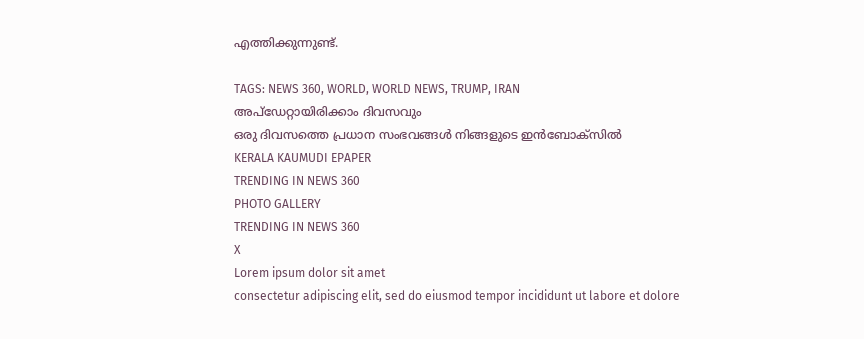എത്തിക്കുന്നുണ്ട്.

TAGS: NEWS 360, WORLD, WORLD NEWS, TRUMP, IRAN
അപ്ഡേറ്റായിരിക്കാം ദിവസവും
ഒരു ദിവസത്തെ പ്രധാന സംഭവങ്ങൾ നിങ്ങളുടെ ഇൻബോക്സിൽ
KERALA KAUMUDI EPAPER
TRENDING IN NEWS 360
PHOTO GALLERY
TRENDING IN NEWS 360
X
Lorem ipsum dolor sit amet
consectetur adipiscing elit, sed do eiusmod tempor incididunt ut labore et dolore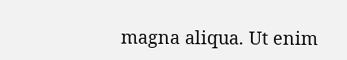magna aliqua. Ut enim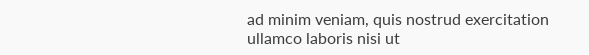ad minim veniam, quis nostrud exercitation ullamco laboris nisi ut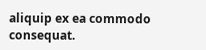aliquip ex ea commodo consequat.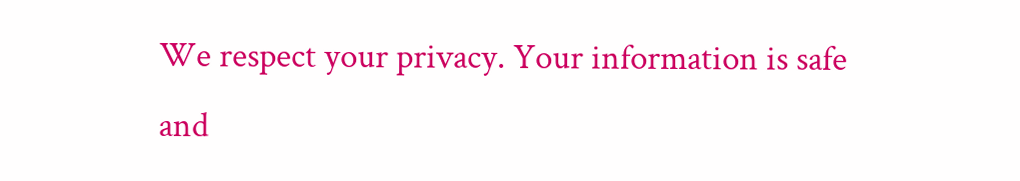We respect your privacy. Your information is safe and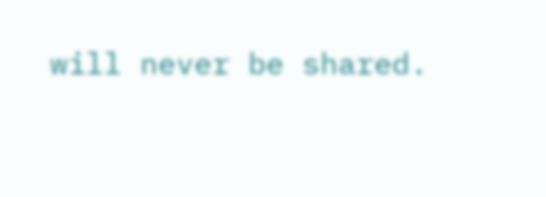will never be shared.